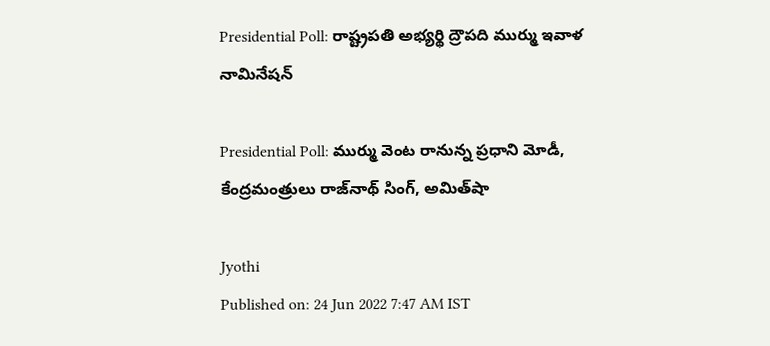Presidential Poll: రాష్ట్రపతి అభ్యర్థి ద్రౌపది ముర్ము ఇవాళ నామినేషన్‌

Presidential Poll: ముర్ము వెంట రానున్న ప్రధాని మోడీ, కేంద్రమంత్రులు రాజ్‌నాథ్ సింగ్, అమిత్‌షా

Jyothi
Published on: 24 Jun 2022 7:47 AM IST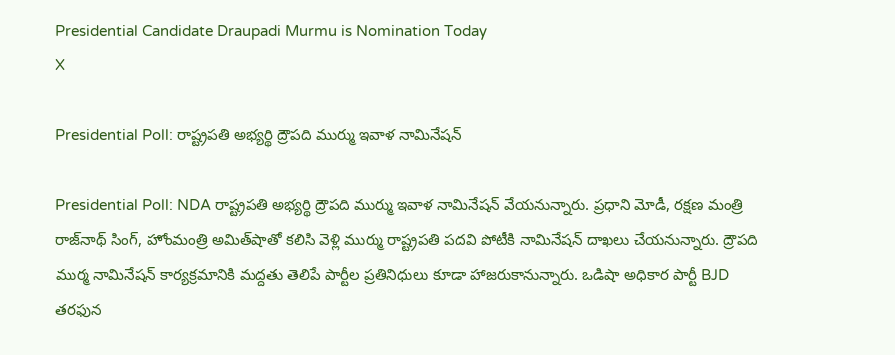Presidential Candidate Draupadi Murmu is Nomination Today
X

Presidential Poll: రాష్ట్రపతి అభ్యర్థి ద్రౌపది ముర్ము ఇవాళ నామినేషన్‌

Presidential Poll: NDA రాష్ట్రపతి అభ్యర్థి ద్రౌపది ముర్ము ఇవాళ నామినేషన్‌ వేయనున్నారు. ప్రధాని మోడీ, రక్షణ మంత్రి రాజ్‌నాథ్ సింగ్, హోంమంత్రి అమిత్‌షాతో కలిసి వెళ్లి ముర్ము రాష్ట్రపతి పదవి పోటీకి నామినేషన్ దాఖలు చేయనున్నారు. ద్రౌపది ముర్మ నామినేషన్ కార్యక్రమానికి మద్దతు తెలిపే పార్టీల ప్రతినిధులు కూడా హాజరుకానున్నారు. ఒడిషా అధికార పార్టీ BJD తరఫున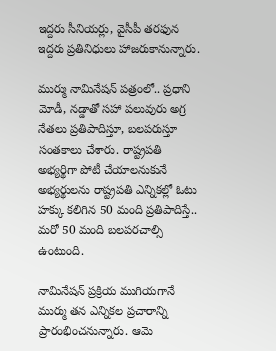ఇద్దరు సీనియర్లు, వైసీపీ తరఫున ఇద్దరు ప్రతినిధులు హాజరుకానున్నారు.

ముర్ము నామినేషన్ పత్రంలో.. ప్రధాని మోడీ, నడ్డాతో సహా పలువురు అగ్ర నేతలు ప్రతిపాదిస్తూ, బలపరుస్తూ సంతకాలు చేశారు. రాష్ట్రప‌తి అభ్యర్థిగా పోటీ చేయాల‌నుకునే అభ్యర్థుల‌ను రాష్ట్రప‌తి ఎన్నికల్లో ఓటు హ‌క్కు క‌లిగిన 50 మంది ప్రతిపాదిస్తే.. మ‌రో 50 మంది బ‌ల‌ప‌ర‌చాల్సి ఉంటుంది.

నామినేషన్ ప్రక్రియ ముగియగానే ముర్ము తన ఎన్నికల ప్రచారాన్ని ప్రారంభించనున్నారు. ఆమె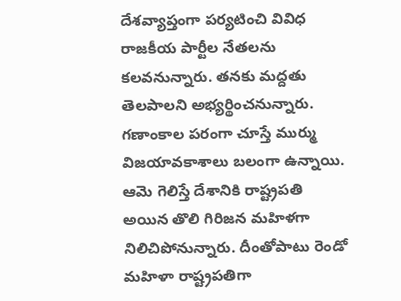దేశవ్యాప్తంగా పర్యటించి వివిధ రాజకీయ పార్టీల నేతలను కలవనున్నారు. తనకు మద్దతు తెలపాలని అభ్యర్థించనున్నారు. గణాంకాల పరంగా చూస్తే ముర్ము విజయావకాశాలు బలంగా ఉన్నాయి. ఆమె గెలిస్తే దేశానికి రాష్ట్రపతి అయిన తొలి గిరిజన మహిళగా నిలిచిపోనున్నారు. దీంతోపాటు రెండో మహిళా రాష్ట్రపతిగా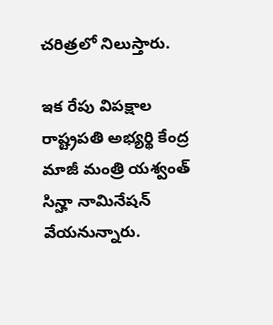చరిత్రలో నిలుస్తారు.

ఇక రేపు విపక్షాల రాష్ట్రపతి అభ్యర్థి కేంద్ర మాజీ మంత్రి యశ్వంత్‌ సిన్హా నామినేషన్‌ వేయనున్నారు.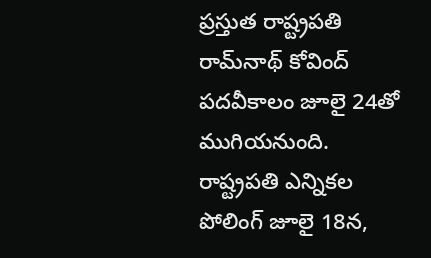ప్రస్తుత రాష్ట్రపతి రామ్‌నాథ్ కోవింద్ పదవీకాలం జూలై 24తో ముగియనుంది. రాష్ట్రపతి ఎన్నికల పోలింగ్ జూలై 18న,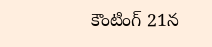కౌంటింగ్‌ 21న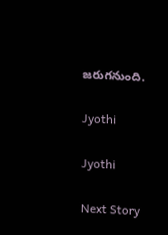జరుగనుంది.

Jyothi

Jyothi

Next Story